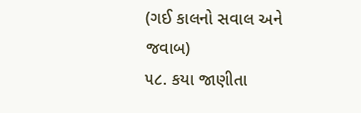(ગઈ કાલનો સવાલ અને જવાબ)
૫૮. કયા જાણીતા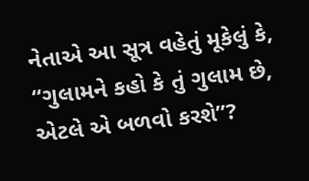નેતાએ આ સૂત્ર વહેતું મૂકેલું કે, “ગુલામને કહો કે તું ગુલામ છે, એટલે એ બળવો કરશે”?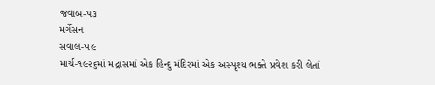જવાબ-પ૩
મર્ગેસન
સવાલ-૫૯
માર્ચ-૧૯૨૬માં મદ્રાસમાં એક હિન્દુ મંદિરમાં એક અસ્પૃશ્ય ભક્તે પ્રવેશ કરી લેતાં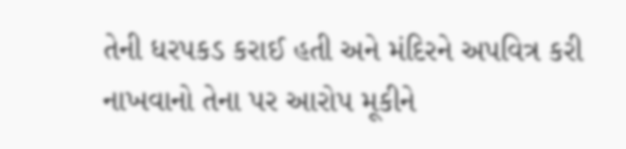તેની ધરપકડ કરાઈ હતી અને મંદિરને અપવિત્ર કરી નાખવાનો તેના પર આરોપ મૂકીને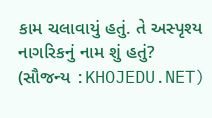કામ ચલાવાયું હતું. તે અસ્પૃશ્ય નાગરિકનું નામ શું હતું?
(સૌજન્ય :KHOJEDU.NET)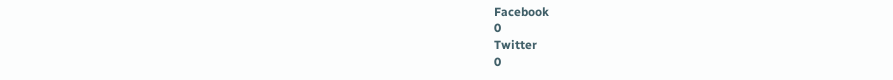Facebook
0
Twitter
0